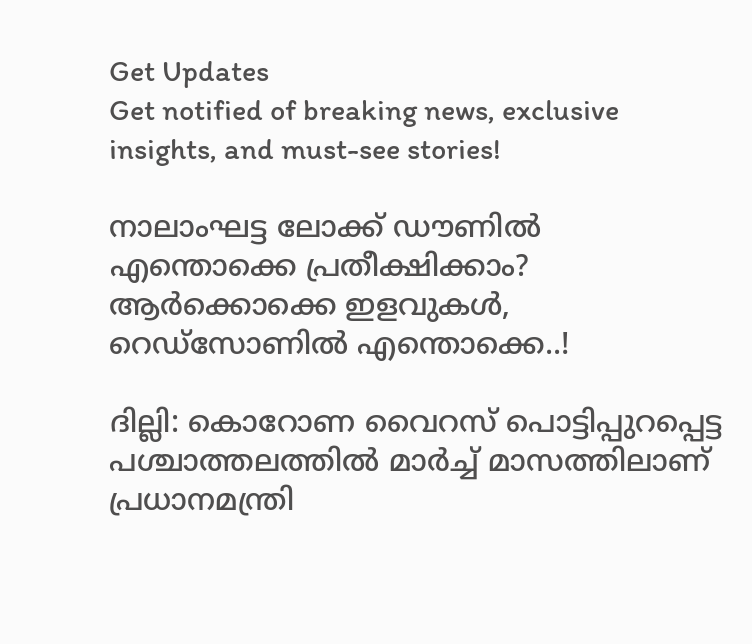Get Updates
Get notified of breaking news, exclusive insights, and must-see stories!

നാലാംഘട്ട ലോക്ക് ഡൗണില്‍ എന്തൊക്കെ പ്രതീക്ഷിക്കാം? ആര്‍ക്കൊക്കെ ഇളവുകള്‍, റെഡ്‌സോണില്‍ എന്തൊക്കെ..!

ദില്ലി: കൊറോണ വൈറസ് പൊട്ടിപ്പുറപ്പെട്ട പശ്ചാത്തലത്തില്‍ മാര്‍ച്ച് മാസത്തിലാണ് പ്രധാനമന്ത്രി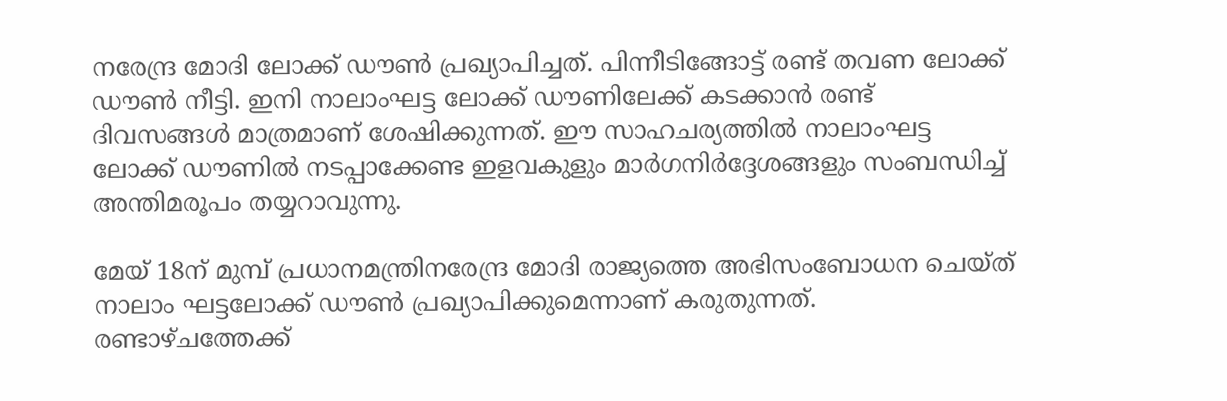നരേന്ദ്ര മോദി ലോക്ക് ഡൗണ്‍ പ്രഖ്യാപിച്ചത്. പിന്നീടിങ്ങോട്ട് രണ്ട് തവണ ലോക്ക് ഡൗണ്‍ നീട്ടി. ഇനി നാലാംഘട്ട ലോക്ക് ഡൗണിലേക്ക് കടക്കാന്‍ രണ്ട് ദിവസങ്ങള്‍ മാത്രമാണ് ശേഷിക്കുന്നത്. ഈ സാഹചര്യത്തില്‍ നാലാംഘട്ട ലോക്ക് ഡൗണില്‍ നടപ്പാക്കേണ്ട ഇളവകുളും മാര്‍ഗനിര്‍ദ്ദേശങ്ങളും സംബന്ധിച്ച് അന്തിമരൂപം തയ്യറാവുന്നു.

മേയ് 18ന് മുമ്പ് പ്രധാനമന്ത്രിനരേന്ദ്ര മോദി രാജ്യത്തെ അഭിസംബോധന ചെയ്ത് നാലാം ഘട്ടലോക്ക് ഡൗണ്‍ പ്രഖ്യാപിക്കുമെന്നാണ് കരുതുന്നത്. രണ്ടാഴ്ചത്തേക്ക്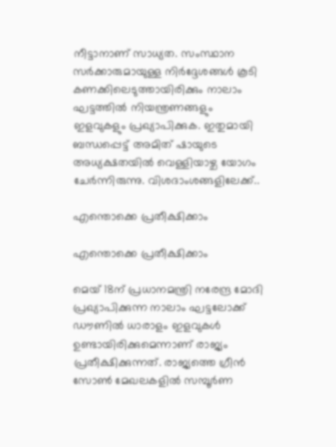നീട്ടാനാണ് സാധ്യത. സംസ്ഥാന സര്‍ക്കാരുമായുള്ള നിര്‍ദ്ദേശങ്ങള്‍ കൂടി കണക്കിലെടുത്തായിരിക്കും നാലാം ഘട്ടത്തില്‍ നിയന്ത്രണങ്ങളും ഇളവുകളും പ്രഖ്യാപിക്കുക. ഇതുമായി ബന്ധപ്പെട്ട് അമിത് ഷായുടെ അധ്യക്ഷതയില്‍ വെള്ളിയാഴ്ച യോഗം ചേര്‍ന്നിരുന്നു. വിശദാംശങ്ങളിലേക്ക്..

എന്തൊക്കെ പ്രതീക്ഷിക്കാം

എന്തൊക്കെ പ്രതീക്ഷിക്കാം

മെയ് 18ന് പ്രധാനമന്ത്രി നരേന്ദ്ര മോദി പ്രഖ്യാപിക്കുന്ന നാലാം ഘട്ടലോക്ക് ഡൗണില്‍ ധാരാളം ഇളവുകള്‍ ഉണ്ടായിരിക്കുമെന്നാണ് രാജ്യം പ്രതീക്ഷിക്കുന്നത്. രാജ്യത്തെ ഗ്രീന്‍ സോണ്‍ മേഖലകളില്‍ സമ്പൂര്‍ണ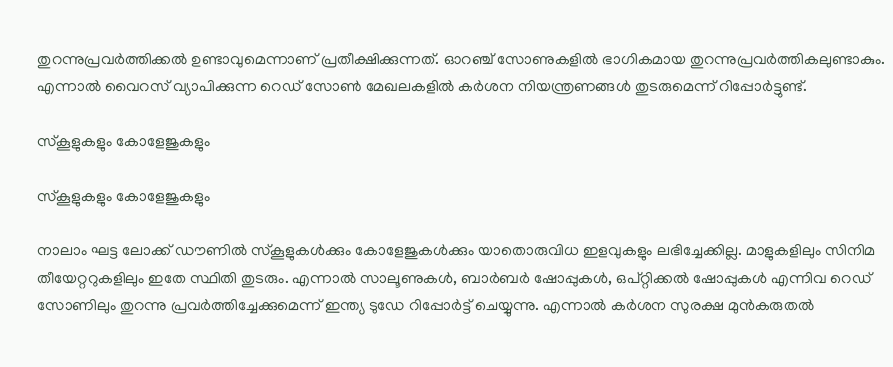തുറന്നുപ്രവര്‍ത്തിക്കല്‍ ഉണ്ടാവുമെന്നാണ് പ്രതീക്ഷിക്കുന്നത്. ഓറഞ്ച് സോണുകളില്‍ ഭാഗികമായ തുറന്നുപ്രവര്‍ത്തികലുണ്ടാകും. എന്നാല്‍ വൈറസ് വ്യാപിക്കുന്ന റെഡ് സോണ്‍ മേഖലകളില്‍ കര്‍ശന നിയന്ത്രണങ്ങള്‍ തുടരുമെന്ന് റിപ്പോര്‍ട്ടുണ്ട്.

സ്‌കൂളുകളും കോളേജുകളും

സ്‌കൂളുകളും കോളേജുകളും

നാലാം ഘട്ട ലോക്ക് ഡൗണില്‍ സ്‌കൂളുകള്‍ക്കും കോളേജുകള്‍ക്കും യാതൊരുവിധ ഇളവുകളും ലഭിച്ചേക്കില്ല. മാളുകളിലും സിനിമ തീയേറ്ററുകളിലും ഇതേ സ്ഥിതി തുടരും. എന്നാല്‍ സാലൂണുകള്‍, ബാര്‍ബര്‍ ഷോപ്പുകള്‍, ഒപ്റ്റിക്കല്‍ ഷോപ്പുകള്‍ എന്നിവ റെഡ് സോണിലും തുറന്നു പ്രവര്‍ത്തിച്ചേക്കുമെന്ന് ഇന്ത്യ ടുഡേ റിപ്പോര്‍ട്ട് ചെയ്യുന്നു. എന്നാല്‍ കര്‍ശന സുരക്ഷ മുന്‍കരുതല്‍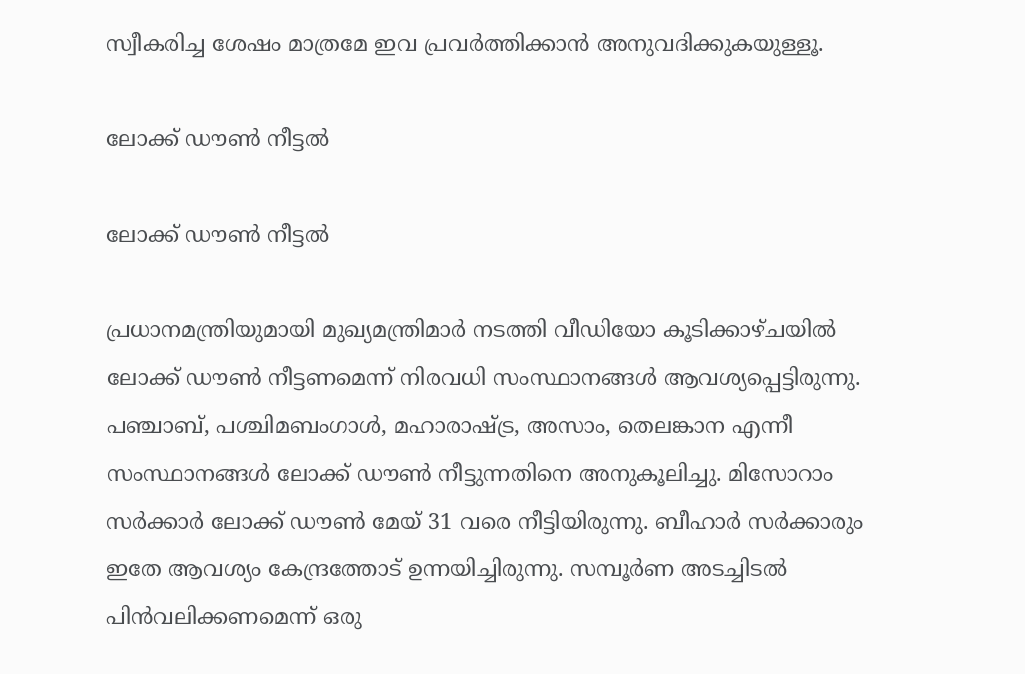സ്വീകരിച്ച ശേഷം മാത്രമേ ഇവ പ്രവര്‍ത്തിക്കാന്‍ അനുവദിക്കുകയുള്ളൂ.

ലോക്ക് ഡൗണ്‍ നീട്ടല്‍

ലോക്ക് ഡൗണ്‍ നീട്ടല്‍

പ്രധാനമന്ത്രിയുമായി മുഖ്യമന്ത്രിമാര്‍ നടത്തി വീഡിയോ കൂടിക്കാഴ്ചയില്‍ ലോക്ക് ഡൗണ്‍ നീട്ടണമെന്ന് നിരവധി സംസ്ഥാനങ്ങള്‍ ആവശ്യപ്പെട്ടിരുന്നു. പഞ്ചാബ്, പശ്ചിമബംഗാള്‍, മഹാരാഷ്ട്ര, അസാം, തെലങ്കാന എന്നീ സംസ്ഥാനങ്ങള്‍ ലോക്ക് ഡൗണ്‍ നീട്ടുന്നതിനെ അനുകൂലിച്ചു. മിസോറാം സര്‍ക്കാര്‍ ലോക്ക് ഡൗണ്‍ മേയ് 31 വരെ നീട്ടിയിരുന്നു. ബീഹാര്‍ സര്‍ക്കാരും ഇതേ ആവശ്യം കേന്ദ്രത്തോട് ഉന്നയിച്ചിരുന്നു. സമ്പൂര്‍ണ അടച്ചിടല്‍ പിന്‍വലിക്കണമെന്ന് ഒരു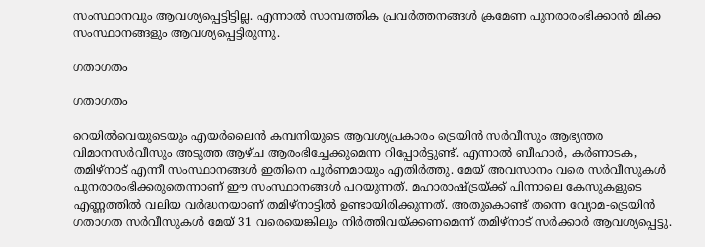സംസ്ഥാനവും ആവശ്യപ്പെട്ടിട്ടില്ല. എന്നാല്‍ സാമ്പത്തിക പ്രവര്‍ത്തനങ്ങള്‍ ക്രമേണ പുനരാരംഭിക്കാന്‍ മിക്ക സംസ്ഥാനങ്ങളും ആവശ്യപ്പെട്ടിരുന്നു.

ഗതാഗതം

ഗതാഗതം

റെയില്‍വെയുടെയും എയര്‍ലൈന്‍ കമ്പനിയുടെ ആവശ്യപ്രകാരം ട്രെയിന്‍ സര്‍വീസും ആഭ്യന്തര വിമാനസര്‍വീസും അടുത്ത ആഴ്ച ആരംഭിച്ചേക്കുമെന്ന റിപ്പോര്‍ട്ടുണ്ട്. എന്നാല്‍ ബീഹാര്‍, കര്‍ണാടക, തമിഴ്‌നാട് എന്നീ സംസ്ഥാനങ്ങള്‍ ഇതിനെ പൂര്‍ണമായും എതിര്‍ത്തു. മേയ് അവസാനം വരെ സര്‍വീസുകള്‍ പുനരാരംഭിക്കരുതെന്നാണ് ഈ സംസ്ഥാനങ്ങള്‍ പറയുന്നത്. മഹാരാഷ്ട്രയ്ക്ക് പിന്നാലെ കേസുകളുടെ എണ്ണത്തില്‍ വലിയ വര്‍ദ്ധനയാണ് തമിഴ്‌നാട്ടില്‍ ഉണ്ടായിരിക്കുന്നത്. അതുകൊണ്ട് തന്നെ വ്യോമ-ട്രെയിന്‍ ഗതാഗത സര്‍വീസുകള്‍ മേയ് 31 വരെയെങ്കിലും നിര്‍ത്തിവയ്ക്കണമെന്ന് തമിഴ്‌നാട് സര്‍ക്കാര്‍ ആവശ്യപ്പെട്ടു.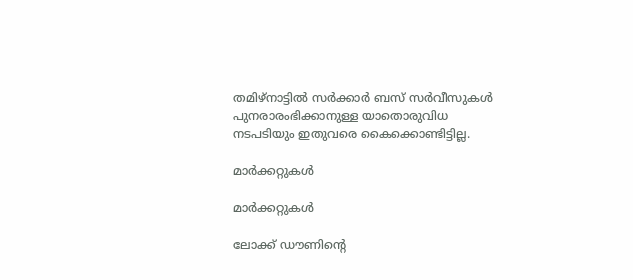തമിഴ്‌നാട്ടില്‍ സര്‍ക്കാര്‍ ബസ് സര്‍വീസുകള്‍ പുനരാരംഭിക്കാനുള്ള യാതൊരുവിധ നടപടിയും ഇതുവരെ കൈക്കൊണ്ടിട്ടില്ല.

മാര്‍ക്കറ്റുകള്‍

മാര്‍ക്കറ്റുകള്‍

ലോക്ക് ഡൗണിന്റെ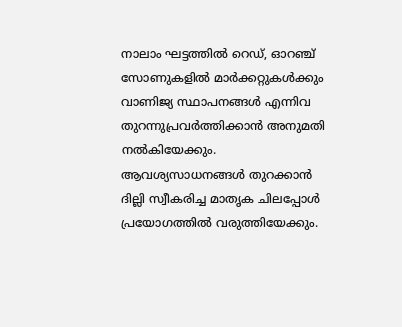നാലാം ഘട്ടത്തില്‍ റെഡ്, ഓറഞ്ച് സോണുകളില്‍ മാര്‍ക്കറ്റുകള്‍ക്കും വാണിജ്യ സ്ഥാപനങ്ങള്‍ എന്നിവ തുറന്നുപ്രവര്‍ത്തിക്കാന്‍ അനുമതി നല്‍കിയേക്കും. ആവശ്യസാധനങ്ങള്‍ തുറക്കാന്‍ ദില്ലി സ്വീകരിച്ച മാതൃക ചിലപ്പോള്‍ പ്രയോഗത്തില്‍ വരുത്തിയേക്കും.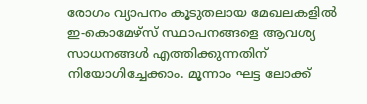രോഗം വ്യാപനം കൂടുതലായ മേഖലകളില്‍ ഇ-കൊമേഴ്‌സ് സ്ഥാപനങ്ങളെ ആവശ്യ സാധനങ്ങള്‍ എത്തിക്കുന്നതിന് നിയോഗിച്ചേക്കാം. മൂന്നാം ഘട്ട ലോക്ക്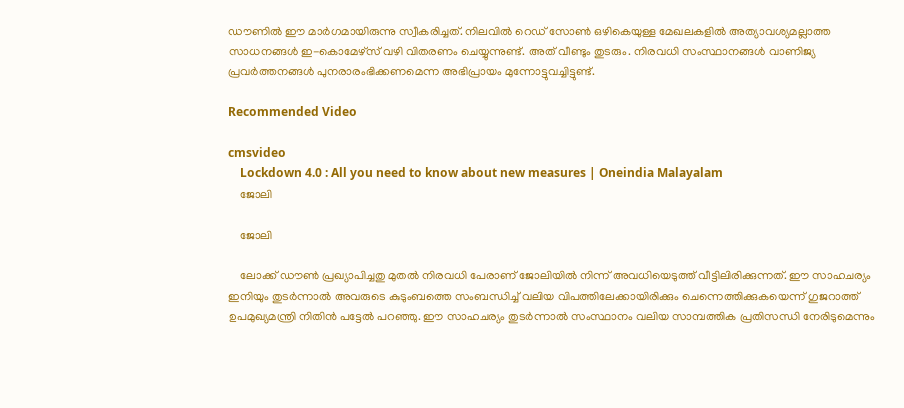ഡൗണില്‍ ഈ മാര്‍ഗമായിരുന്നു സ്വീകരിച്ചത്. നിലവില്‍ റെഡ് സോണ്‍ ഒഴികെയുള്ള മേഖലകളില്‍ അത്യാവശ്യമല്ലാത്ത സാധനങ്ങള്‍ ഇ-കൊമേഴ്‌സ് വഴി വിതരണം ചെയ്യുന്നുണ്ട്. അത് വീണ്ടും തുടരും. നിരവധി സംസ്ഥാനങ്ങള്‍ വാണിജ്യ പ്രവര്‍ത്തനങ്ങള്‍ പുനരാരംഭിക്കണമെന്ന അഭിപ്രായം മുന്നോട്ടുവച്ചിട്ടുണ്ട്.

Recommended Video

cmsvideo
    Lockdown 4.0 : All you need to know about new measures | Oneindia Malayalam
    ജോലി

    ജോലി

    ലോക്ക് ഡൗണ്‍ പ്രഖ്യാപിച്ചതു മുതല്‍ നിരവധി പേരാണ് ജോലിയില്‍ നിന്ന് അവധിയെടുത്ത് വീട്ടിലിരിക്കുന്നത്. ഈ സാഹചര്യം ഇനിയും തുടര്‍ന്നാല്‍ അവരുടെ കുടുംബത്തെ സംബന്ധിച്ച് വലിയ വിപത്തിലേക്കായിരിക്കും ചെന്നെത്തിക്കുകയെന്ന് ഗുജറാത്ത് ഉപമുഖ്യമന്ത്രി നിതിന്‍ പട്ടേല്‍ പറഞ്ഞു. ഈ സാഹചര്യം തുടര്‍ന്നാല്‍ സംസ്ഥാനം വലിയ സാമ്പത്തിക പ്രതിസന്ധി നേരിടുമെന്നും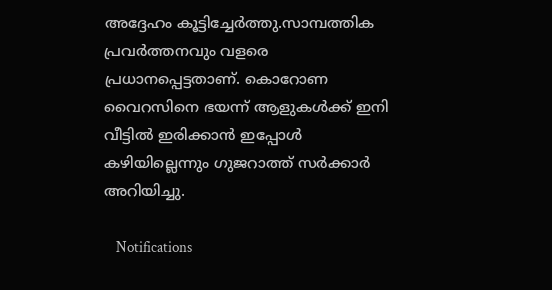അദ്ദേഹം കൂട്ടിച്ചേര്‍ത്തു.സാമ്പത്തിക പ്രവര്‍ത്തനവും വളരെ പ്രധാനപ്പെട്ടതാണ്. കൊറോണ വൈറസിനെ ഭയന്ന് ആളുകള്‍ക്ക് ഇനി വീട്ടില്‍ ഇരിക്കാന്‍ ഇപ്പോള്‍ കഴിയില്ലെന്നും ഗുജറാത്ത് സര്‍ക്കാര്‍ അറിയിച്ചു.

    Notifications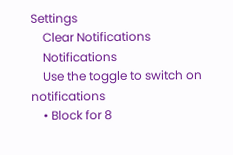Settings
    Clear Notifications
    Notifications
    Use the toggle to switch on notifications
    • Block for 8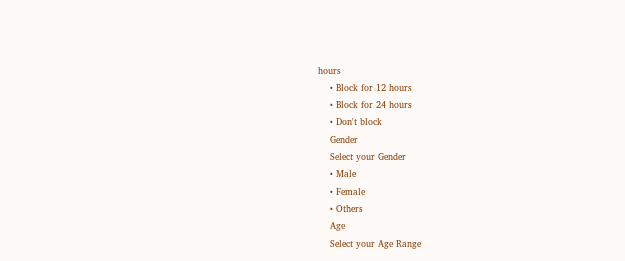hours
    • Block for 12 hours
    • Block for 24 hours
    • Don't block
    Gender
    Select your Gender
    • Male
    • Female
    • Others
    Age
    Select your Age Range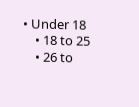• Under 18
    • 18 to 25
    • 26 to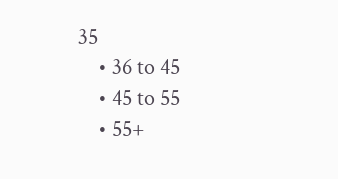35
    • 36 to 45
    • 45 to 55
    • 55+